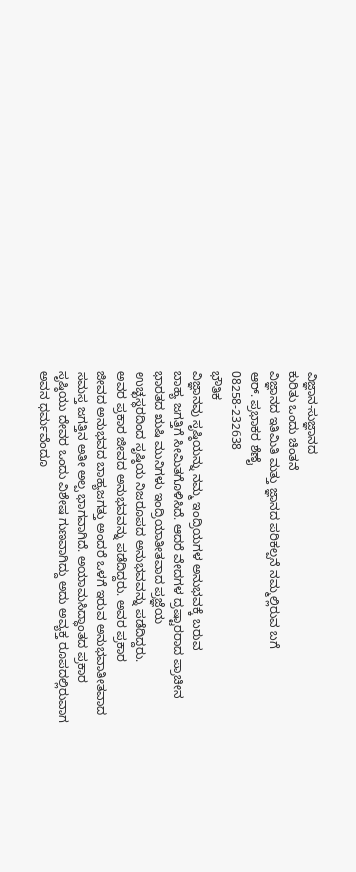ವಿಜ್ಞಾನ-ಸುಜ್ಞಾನದ
ಕುರಿತು ಒಂದು ಚಿಂತನೆ
ವಿಜ್ಞಾನದ ಇತಿಮಿತಿ ಮತ್ತು ಜ್ಞಾನದ ಪರಿಕಲ್ಪನೆ ನಮ್ಮಲ್ಲಿರುವ ಬಗೆ
ಆರ್. ಪ್ರಭಾಕರ ಶೆಣೈ
08258-232638
ಭೌತಿಕ
ವಿಜ್ಞಾನವು ಸೃಷ್ಠಿಯನ್ನು ನಮ್ಮ ಇಂದ್ರಿಯಗಳ ಅನುಭವಕ್ಕೆ ಬರುವ
ಬಾಹ್ಯ ಜಗತ್ತಿಗೆ ಸೀಮಿತಗೊಳಿಸಿದೆ. ಆದರೆ ವೇದಗಳ ದ್ರಷ್ಟಾರರಾದ ಪ್ರಾಚೀನ
ಭಾರತದ ಋಷಿ ಮುನಿಗಳು ಇಂದ್ರಿಯಾತೀತವಾದ ಪ್ರಜ್ಞೆಯ
ಉಚ್ಛಸ್ಥರದಿಂದ ಸೃಷ್ಠಿಯ ನಿಜರೂಪದ ಅನುಭವವನ್ನು ಪಡೆದಿದ್ದರು.
ಅವರ ಪ್ರಕಾರ ಜೀವದ ಅನುಭವವನ್ನು ಪಡೆದಿದ್ದರು. ಅವರ ಪ್ರಕಾರ
ಜೀವದ ಅನುಭವದ ಬಾಹ್ಯಜಗತ್ತು ಅಂದರೆ ಒಳಗೆ ಇರುವ ಅನುಭವಾತೀತವಾದ
ಸಮಸ್ತ ಜಗತ್ತಿನ ಅತೀ ಅಲ್ಪ ಭಾಗವಾಗಿದೆ. ಅಯಾಮಸಿದ್ಧಾಂತದ ಪ್ರಕಾರ
ಸೃಷ್ಠಿಯು ದೇವರ ಒಂದು ವಿಶೇಷ ಗುಣವಾಗಿದ್ದು ಅದು ಅವ್ಯಕ್ತ ರೂಪದಲ್ಲಿರುವಾಗ
ಅವನ ಧರ್ಮವೆಂದೂ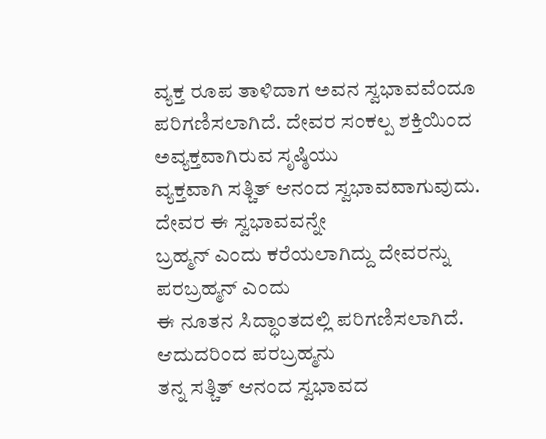ವ್ಯಕ್ತ ರೂಪ ತಾಳಿದಾಗ ಅವನ ಸ್ವಭಾವವೆಂದೂ
ಪರಿಗಣಿಸಲಾಗಿದೆ. ದೇವರ ಸಂಕಲ್ಪ ಶಕ್ತಿಯಿಂದ ಅವ್ಯಕ್ತವಾಗಿರುವ ಸೃಷ್ಠಿಯು
ವ್ಯಕ್ತವಾಗಿ ಸತ್ಚಿತ್ ಆನಂದ ಸ್ವಭಾವವಾಗುವುದು. ದೇವರ ಈ ಸ್ವಭಾವವನ್ನೇ
ಬ್ರಹ್ಮನ್ ಎಂದು ಕರೆಯಲಾಗಿದ್ದು ದೇವರನ್ನು ಪರಬ್ರಹ್ಮನ್ ಎಂದು
ಈ ನೂತನ ಸಿದ್ಧಾಂತದಲ್ಲಿ ಪರಿಗಣಿಸಲಾಗಿದೆ. ಆದುದರಿಂದ ಪರಬ್ರಹ್ಮನು
ತನ್ನ ಸತ್ಚಿತ್ ಆನಂದ ಸ್ವಭಾವದ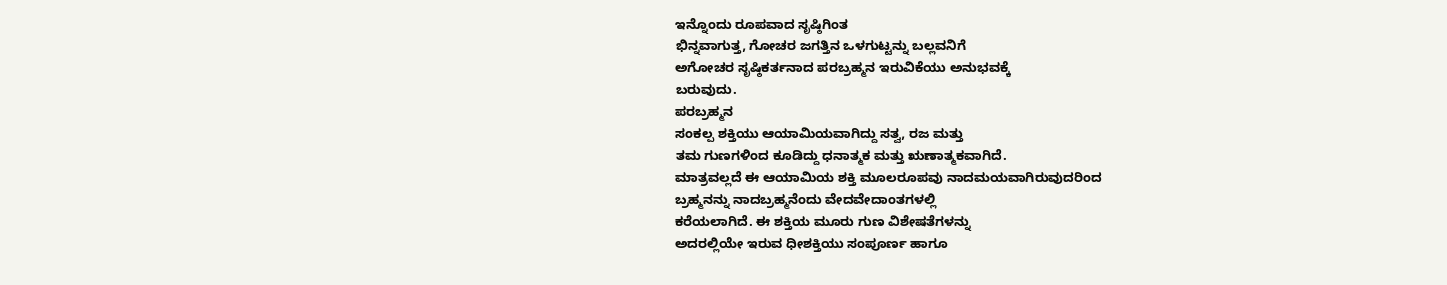ಇನ್ನೊಂದು ರೂಪವಾದ ಸೃಷ್ಠಿಗಿಂತ
ಭಿನ್ನವಾಗುತ್ತ, ಗೋಚರ ಜಗತ್ತಿನ ಒಳಗುಟ್ಟನ್ನು ಬಲ್ಲವನಿಗೆ
ಅಗೋಚರ ಸೃಷ್ಠಿಕರ್ತನಾದ ಪರಬ್ರಹ್ಮನ ಇರುವಿಕೆಯು ಅನುಭವಕ್ಕೆ
ಬರುವುದು.
ಪರಬ್ರಹ್ಮನ
ಸಂಕಲ್ಪ ಶಕ್ತಿಯು ಆಯಾಮಿಯವಾಗಿದ್ದು ಸತ್ವ, ರಜ ಮತ್ತು
ತಮ ಗುಣಗಳಿಂದ ಕೂಡಿದ್ದು ಧನಾತ್ಮಕ ಮತ್ತು ಋಣಾತ್ಮಕವಾಗಿದೆ.
ಮಾತ್ರವಲ್ಲದೆ ಈ ಆಯಾಮಿಯ ಶಕ್ತಿ ಮೂಲರೂಪವು ನಾದಮಯವಾಗಿರುವುದರಿಂದ
ಬ್ರಹ್ಮನನ್ನು ನಾದಬ್ರಹ್ಮನೆಂದು ವೇದವೇದಾಂತಗಳಲ್ಲಿ
ಕರೆಯಲಾಗಿದೆ. ಈ ಶಕ್ತಿಯ ಮೂರು ಗುಣ ವಿಶೇಷತೆಗಳನ್ನು
ಅದರಲ್ಲಿಯೇ ಇರುವ ಧೀಶಕ್ತಿಯು ಸಂಪೂರ್ಣ ಹಾಗೂ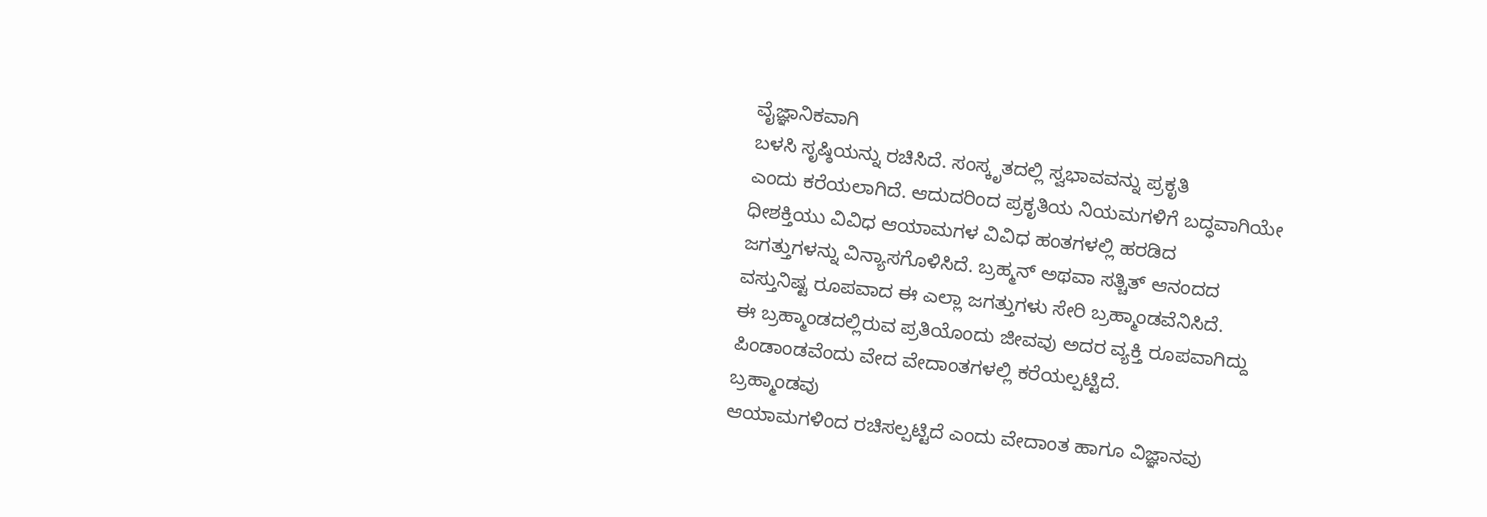ವೈಜ್ಞಾನಿಕವಾಗಿ
ಬಳಸಿ ಸೃಷ್ಠಿಯನ್ನು ರಚಿಸಿದೆ. ಸಂಸ್ಕೃತದಲ್ಲಿ ಸ್ವಭಾವವನ್ನು ಪ್ರಕೃತಿ
ಎಂದು ಕರೆಯಲಾಗಿದೆ. ಆದುದರಿಂದ ಪ್ರಕೃತಿಯ ನಿಯಮಗಳಿಗೆ ಬದ್ಧವಾಗಿಯೇ
ಧೀಶಕ್ತಿಯು ವಿವಿಧ ಆಯಾಮಗಳ ವಿವಿಧ ಹಂತಗಳಲ್ಲಿ ಹರಡಿದ
ಜಗತ್ತುಗಳನ್ನು ವಿನ್ಯಾಸಗೊಳಿಸಿದೆ. ಬ್ರಹ್ಮನ್ ಅಥವಾ ಸತ್ಚಿತ್ ಆನಂದದ
ವಸ್ತುನಿಷ್ಟ ರೂಪವಾದ ಈ ಎಲ್ಲಾ ಜಗತ್ತುಗಳು ಸೇರಿ ಬ್ರಹ್ಮಾಂಡವೆನಿಸಿದೆ.
ಈ ಬ್ರಹ್ಮಾಂಡದಲ್ಲಿರುವ ಪ್ರತಿಯೊಂದು ಜೀವವು ಅದರ ವ್ಯಕ್ತಿ ರೂಪವಾಗಿದ್ದು
ಪಿಂಡಾಂಡವೆಂದು ವೇದ ವೇದಾಂತಗಳಲ್ಲಿ ಕರೆಯಲ್ಪಟ್ಟಿದೆ.
ಬ್ರಹ್ಮಾಂಡವು
ಆಯಾಮಗಳಿಂದ ರಚಿಸಲ್ಪಟ್ಟಿದೆ ಎಂದು ವೇದಾಂತ ಹಾಗೂ ವಿಜ್ಞಾನವು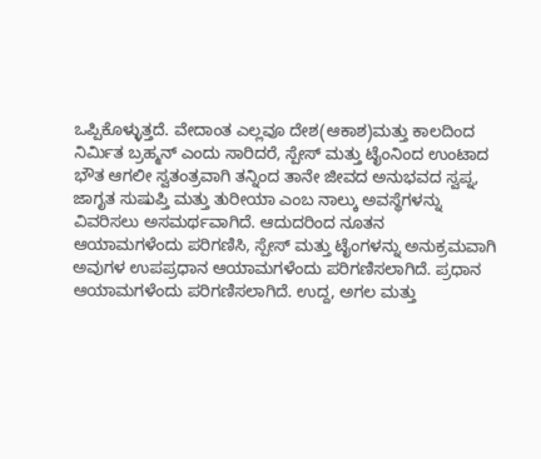ಒಪ್ಪಿಕೊಳ್ಳುತ್ತದೆ. ವೇದಾಂತ ಎಲ್ಲವೂ ದೇಶ(ಆಕಾಶ)ಮತ್ತು ಕಾಲದಿಂದ
ನಿರ್ಮಿತ ಬ್ರಹ್ಮನ್ ಎಂದು ಸಾರಿದರೆ, ಸ್ಪೇಸ್ ಮತ್ತು ಟೈಂನಿಂದ ಉಂಟಾದ
ಭೌತ ಆಗಲೀ ಸ್ವತಂತ್ರವಾಗಿ ತನ್ನಿಂದ ತಾನೇ ಜೀವದ ಅನುಭವದ ಸ್ವಪ್ನ,
ಜಾಗೃತ ಸುಷುಪ್ತಿ ಮತ್ತು ತುರೀಯಾ ಎಂಬ ನಾಲ್ಕು ಅವಸ್ಥೆಗಳನ್ನು
ವಿವರಿಸಲು ಅಸಮರ್ಥವಾಗಿದೆ. ಆದುದರಿಂದ ನೂತನ
ಆಯಾಮಗಳೆಂದು ಪರಿಗಣಿಸಿ, ಸ್ಪೇಸ್ ಮತ್ತು ಟೈಂಗಳನ್ನು ಅನುಕ್ರಮವಾಗಿ
ಅವುಗಳ ಉಪಪ್ರಧಾನ ಆಯಾಮಗಳೆಂದು ಪರಿಗಣಿಸಲಾಗಿದೆ. ಪ್ರಧಾನ
ಆಯಾಮಗಳೆಂದು ಪರಿಗಣಿಸಲಾಗಿದೆ. ಉದ್ದ, ಅಗಲ ಮತ್ತು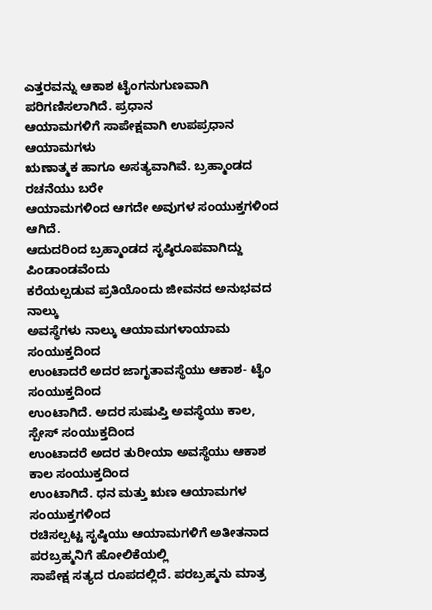ಎತ್ತರವನ್ನು ಆಕಾಶ ಟೈಂಗನುಗುಣವಾಗಿ ಪರಿಗಣಿಸಲಾಗಿದೆ. ಪ್ರಧಾನ
ಆಯಾಮಗಳಿಗೆ ಸಾಪೇಕ್ಷವಾಗಿ ಉಪಪ್ರಧಾನ ಆಯಾಮಗಳು
ಋಣಾತ್ಮಕ ಹಾಗೂ ಅಸತ್ಯವಾಗಿವೆ. ಬ್ರಹ್ಮಾಂಡದ ರಚನೆಯು ಬರೇ
ಆಯಾಮಗಳಿಂದ ಆಗದೇ ಅವುಗಳ ಸಂಯುಕ್ತಗಳಿಂದ ಆಗಿದೆ.
ಆದುದರಿಂದ ಬ್ರಹ್ಮಾಂಡದ ಸೃಷ್ಠಿರೂಪವಾಗಿದ್ದು ಪಿಂಡಾಂಡವೆಂದು
ಕರೆಯಲ್ಪಡುವ ಪ್ರತಿಯೊಂದು ಜೀವನದ ಅನುಭವದ ನಾಲ್ಕು
ಅವಸ್ಥೆಗಳು ನಾಲ್ಕು ಆಯಾಮಗಳಾಯಾಮ ಸಂಯುಕ್ತದಿಂದ
ಉಂಟಾದರೆ ಅದರ ಜಾಗೃತಾವಸ್ಥೆಯು ಆಕಾಶ- ಟೈಂ ಸಂಯುಕ್ತದಿಂದ
ಉಂಟಾಗಿದೆ. ಅದರ ಸುಷುಪ್ತಿ ಅವಸ್ಥೆಯು ಕಾಲ, ಸ್ಪೇಸ್ ಸಂಯುಕ್ತದಿಂದ
ಉಂಟಾದರೆ ಅದರ ತುರೀಯಾ ಅವಸ್ಥೆಯು ಆಕಾಶ ಕಾಲ ಸಂಯುಕ್ತದಿಂದ
ಉಂಟಾಗಿದೆ. ಧನ ಮತ್ತು ಋಣ ಆಯಾಮಗಳ ಸಂಯುಕ್ತಗಳಿಂದ
ರಚಿಸಲ್ಪಟ್ಟ ಸೃಷ್ಠಿಯು ಆಯಾಮಗಳಿಗೆ ಅತೀತನಾದ ಪರಬ್ರಹ್ಮನಿಗೆ ಹೋಲಿಕೆಯಲ್ಲಿ
ಸಾಪೇಕ್ಷ ಸತ್ಯದ ರೂಪದಲ್ಲಿದೆ. ಪರಬ್ರಹ್ಮನು ಮಾತ್ರ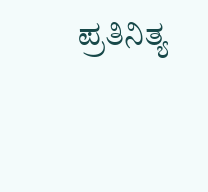ಪ್ರತಿನಿತ್ಯ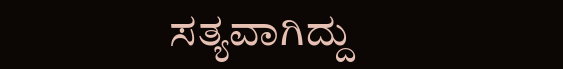ಸತ್ಯವಾಗಿದ್ದು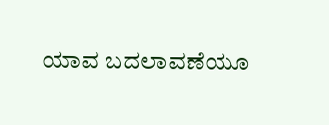ಯಾವ ಬದಲಾವಣೆಯೂ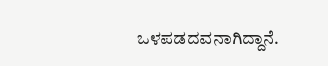ಒಳಪಡದವನಾಗಿದ್ದಾನೆ.